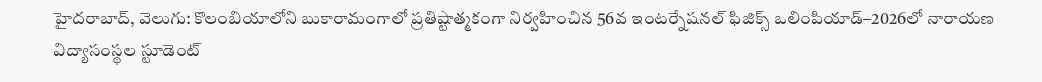హైదరాబాద్, వెలుగు: కొలంబియాలోని బుకారామంగాలో ప్రతిష్టాత్మకంగా నిర్వహించిన 56వ ఇంటర్నేషనల్ ఫిజిక్స్ ఒలింపియాడ్–2026లో నారాయణ విద్యాసంస్థల స్టూడెంట్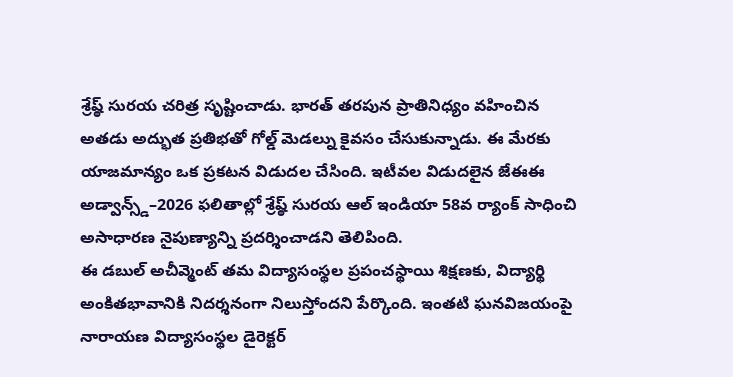శ్రేష్ఠ్ సురయ చరిత్ర సృష్టించాడు. భారత్ తరపున ప్రాతినిధ్యం వహించిన అతడు అద్భుత ప్రతిభతో గోల్డ్ మెడల్ను కైవసం చేసుకున్నాడు. ఈ మేరకు యాజమాన్యం ఒక ప్రకటన విడుదల చేసింది. ఇటీవల విడుదలైన జేఈఈ అడ్వాన్స్డ్–2026 ఫలితాల్లో శ్రేష్ఠ్ సురయ ఆల్ ఇండియా 58వ ర్యాంక్ సాధించి అసాధారణ నైపుణ్యాన్ని ప్రదర్శించాడని తెలిపింది.
ఈ డబుల్ అచీవ్మెంట్ తమ విద్యాసంస్థల ప్రపంచస్థాయి శిక్షణకు, విద్యార్థి అంకితభావానికి నిదర్శనంగా నిలుస్తోందని పేర్కొంది. ఇంతటి ఘనవిజయంపై నారాయణ విద్యాసంస్థల డైరెక్టర్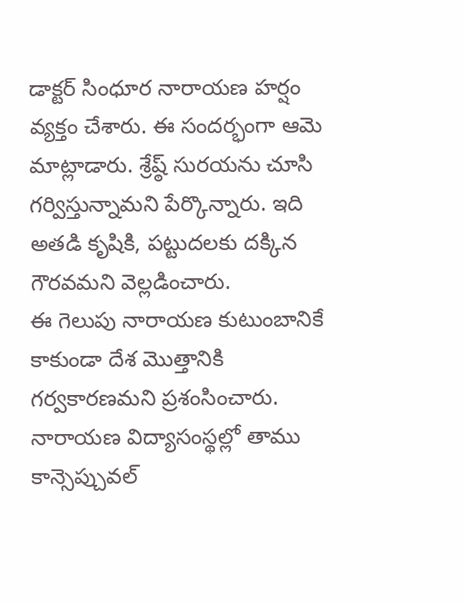డాక్టర్ సింధూర నారాయణ హర్షం వ్యక్తం చేశారు. ఈ సందర్భంగా ఆమె మాట్లాడారు. శ్రేష్ఠ్ సురయను చూసి గర్విస్తున్నామని పేర్కొన్నారు. ఇది అతడి కృషికి, పట్టుదలకు దక్కిన గౌరవమని వెల్లడించారు.
ఈ గెలుపు నారాయణ కుటుంబానికే కాకుండా దేశ మొత్తానికి గర్వకారణమని ప్రశంసించారు. నారాయణ విద్యాసంస్థల్లో తాము కాన్సెప్చువల్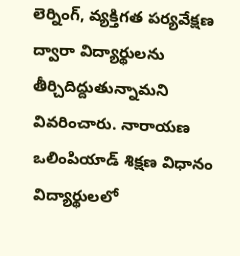లెర్నింగ్, వ్యక్తిగత పర్యవేక్షణ ద్వారా విద్యార్థులను తీర్చిదిద్దుతున్నామని వివరించారు. నారాయణ ఒలింపియాడ్ శిక్షణ విధానం విద్యార్థులలో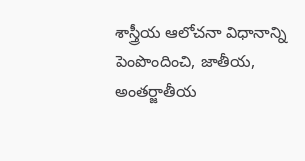శాస్త్రీయ ఆలోచనా విధానాన్ని పెంపొందించి, జాతీయ, అంతర్జాతీయ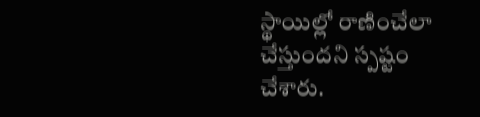స్థాయిల్లో రాణించేలా చేస్తుందని స్పష్టం చేశారు.